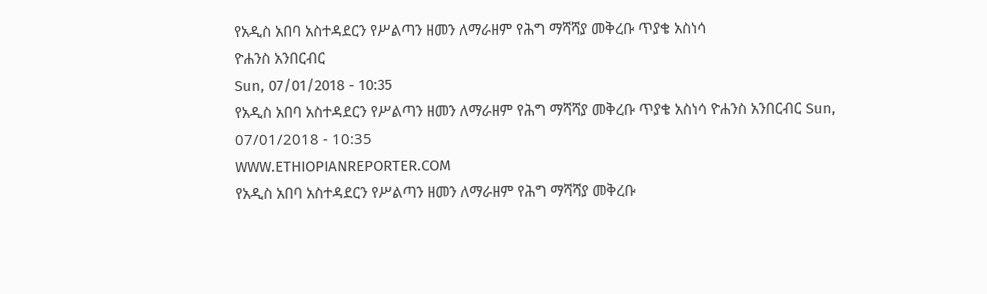የአዲስ አበባ አስተዳደርን የሥልጣን ዘመን ለማራዘም የሕግ ማሻሻያ መቅረቡ ጥያቄ አስነሳ
ዮሐንስ አንበርብር
Sun, 07/01/2018 - 10:35
የአዲስ አበባ አስተዳደርን የሥልጣን ዘመን ለማራዘም የሕግ ማሻሻያ መቅረቡ ጥያቄ አስነሳ ዮሐንስ አንበርብር Sun, 07/01/2018 - 10:35
WWW.ETHIOPIANREPORTER.COM
የአዲስ አበባ አስተዳደርን የሥልጣን ዘመን ለማራዘም የሕግ ማሻሻያ መቅረቡ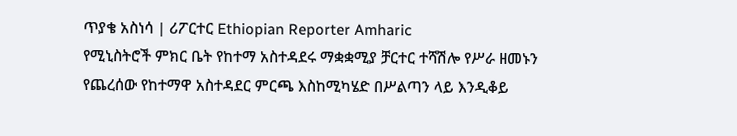ጥያቄ አስነሳ | ሪፖርተር Ethiopian Reporter Amharic
የሚኒስትሮች ምክር ቤት የከተማ አስተዳደሩ ማቋቋሚያ ቻርተር ተሻሽሎ የሥራ ዘመኑን የጨረሰው የከተማዋ አስተዳደር ምርጫ እስከሚካሄድ በሥልጣን ላይ እንዲቆይ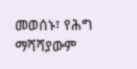መወሰኑ፣ የሕግ ማሻሻያውም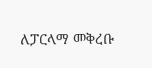ለፓርላማ መቅረቡ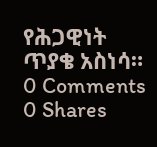የሕጋዊነት ጥያቄ አስነሳ።
0 Comments 0 Shares